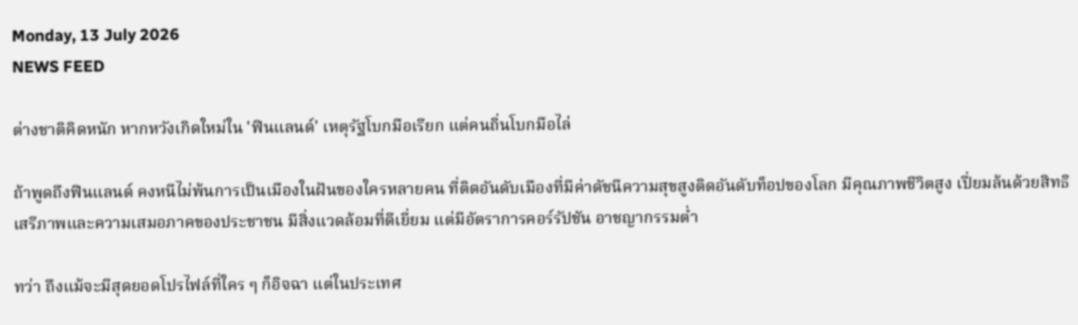Monday, 13 July 2026
NEWS FEED

ต่างชาติคิดหนัก หากหวังเกิดใหม่ใน 'ฟินแลนด์' เหตุรัฐโบกมือเรียก แต่คนถิ่นโบกมือไล่

ถ้าพูดถึงฟินแลนด์ คงหนีไม่พ้นการเป็นเมืองในฝันของใครหลายคน ที่ติดอันดับเมืองที่มีค่าดัชนีความสุขสูงติดอันดับท็อปของโลก มีคุณภาพชีวิตสูง เปี่ยมล้นด้วยสิทธิเสรีภาพและความเสมอภาคของประชาชน มีสิ่งแวดล้อมที่ดีเยี่ยม แต่มีอัตราการคอร์รัปชัน อาชญากรรมต่ำ

ทว่า ถึงแม้จะมีสุดยอดโปรไฟล์ที่ใคร ๆ ก็อิจฉา แต่ในประเทศ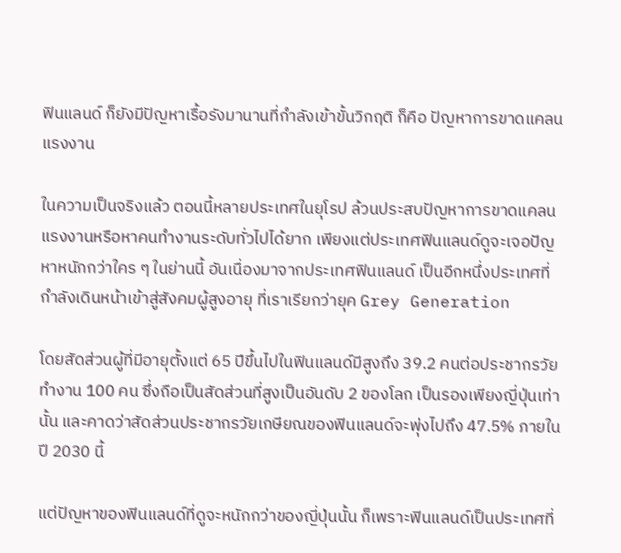ฟินแลนด์ ก็ยังมีปัญหาเรื้อรังมานานที่กำลังเข้าขั้นวิกฤติ ก็คือ ปัญหาการขาดแคลนแรงงาน

ในความเป็นจริงแล้ว ตอนนี้หลายประเทศในยุโรป ล้วนประสบปัญหาการขาดแคลนแรงงานหรือหาคนทำงานระดับทั่วไปได้ยาก เพียงแต่ประเทศฟินแลนด์ดูจะเจอปัญหาหนักกว่าใคร ๆ ในย่านนี้ อันเนื่องมาจากประเทศฟินแลนด์ เป็นอีกหนึ่งประเทศที่กำลังเดินหน้าเข้าสู่สังคมผู้สูงอายุ ที่เราเรียกว่ายุค Grey Generation

โดยสัดส่วนผู้ที่มีอายุตั้งแต่ 65 ปีขึ้นไปในฟินแลนด์มีสูงถึง 39.2 คนต่อประชากรวัยทำงาน 100 คน ซึ่งถือเป็นสัดส่วนที่สูงเป็นอันดับ 2 ของโลก เป็นรองเพียงญี่ปุ่นเท่านั้น และคาดว่าสัดส่วนประชากรวัยเกษียณของฟินแลนด์จะพุ่งไปถึง 47.5% ภายในปี 2030 นี้

แต่ปัญหาของฟินแลนด์ที่ดูจะหนักกว่าของญี่ปุ่นนั้น ก็เพราะฟินแลนด์เป็นประเทศที่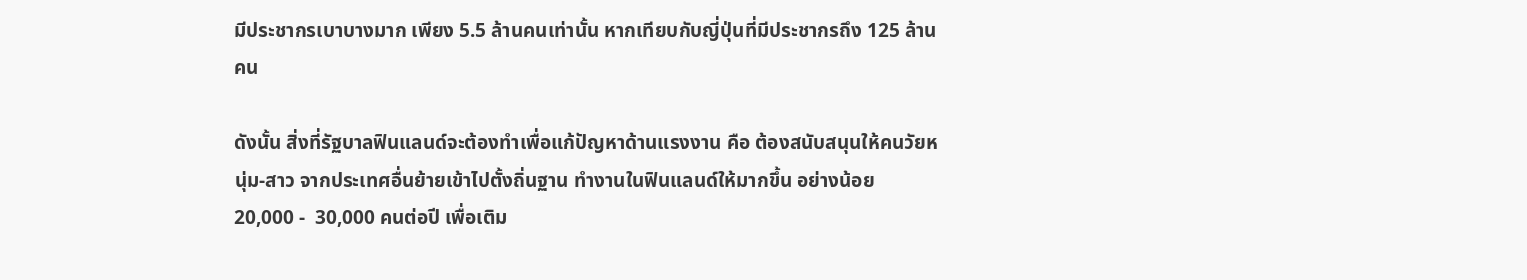มีประชากรเบาบางมาก เพียง 5.5 ล้านคนเท่านั้น หากเทียบกับญี่ปุ่นที่มีประชากรถึง 125 ล้านคน

ดังนั้น สิ่งที่รัฐบาลฟินแลนด์จะต้องทำเพื่อแก้ปัญหาด้านแรงงาน คือ ต้องสนับสนุนให้คนวัยหนุ่ม-สาว จากประเทศอื่นย้ายเข้าไปตั้งถิ่นฐาน ทำงานในฟินแลนด์ให้มากขึ้น อย่างน้อย 20,000 -  30,000 คนต่อปี เพื่อเติม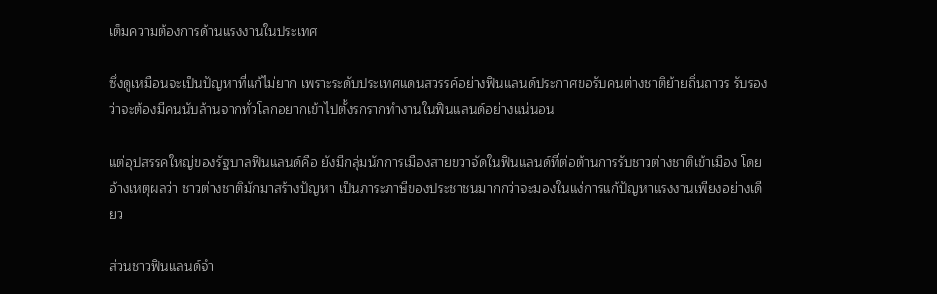เต็มความต้องการด้านแรงงานในประเทศ

ซึ่งดูเหมือนจะเป็นปัญหาที่แก้ไม่ยาก เพราะระดับประเทศแดนสวรรค์อย่างฟินแลนด์ประกาศขอรับคนต่างชาติย้ายถิ่นถาวร รับรองว่าจะต้องมีคนนับล้านจากทั่วโลกอยากเข้าไปตั้งรกรากทำงานในฟินแลนด์อย่างแน่นอน

แต่อุปสรรคใหญ่ของรัฐบาลฟินแลนด์คือ ยังมีกลุ่มนักการเมืองสายขวาจัดในฟินแลนด์ที่ต่อต้านการรับชาวต่างชาติเข้าเมือง โดยอ้างเหตุผลว่า ชาวต่างชาติมักมาสร้างปัญหา เป็นภาระภาษีของประชาชนมากกว่าจะมองในแง่การแก้ปัญหาแรงงานเพียงอย่างเดียว

ส่วนชาวฟินแลนด์จำ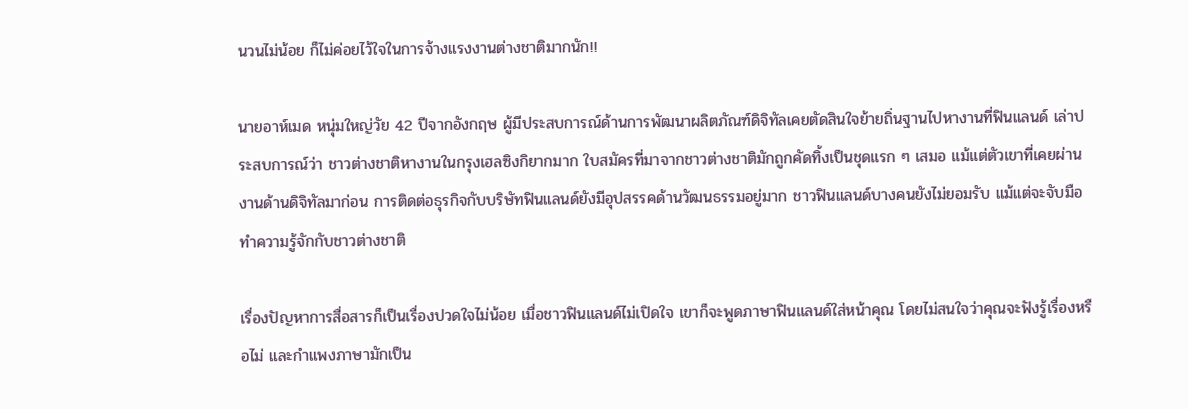นวนไม่น้อย ก็ไม่ค่อยไว้ใจในการจ้างแรงงานต่างชาติมากนัก!!

นายอาห์เมด หนุ่มใหญ่วัย 42 ปีจากอังกฤษ ผู้มีประสบการณ์ด้านการพัฒนาผลิตภัณฑ์ดิจิทัลเคยตัดสินใจย้ายถิ่นฐานไปหางานที่ฟินแลนด์ เล่าประสบการณ์ว่า ชาวต่างชาติหางานในกรุงเฮลซิงกิยากมาก ใบสมัครที่มาจากชาวต่างชาติมักถูกคัดทิ้งเป็นชุดแรก ๆ เสมอ แม้แต่ตัวเขาที่เคยผ่านงานด้านดิจิทัลมาก่อน การติดต่อธุรกิจกับบริษัทฟินแลนด์ยังมีอุปสรรคด้านวัฒนธรรมอยู่มาก ชาวฟินแลนด์บางคนยังไม่ยอมรับ แม้แต่จะจับมือทำความรู้จักกับชาวต่างชาติ

เรื่องปัญหาการสื่อสารก็เป็นเรื่องปวดใจไม่น้อย เมื่อชาวฟินแลนด์ไม่เปิดใจ เขาก็จะพูดภาษาฟินแลนด์ใส่หน้าคุณ โดยไม่สนใจว่าคุณจะฟังรู้เรื่องหรือไม่ และกำแพงภาษามักเป็น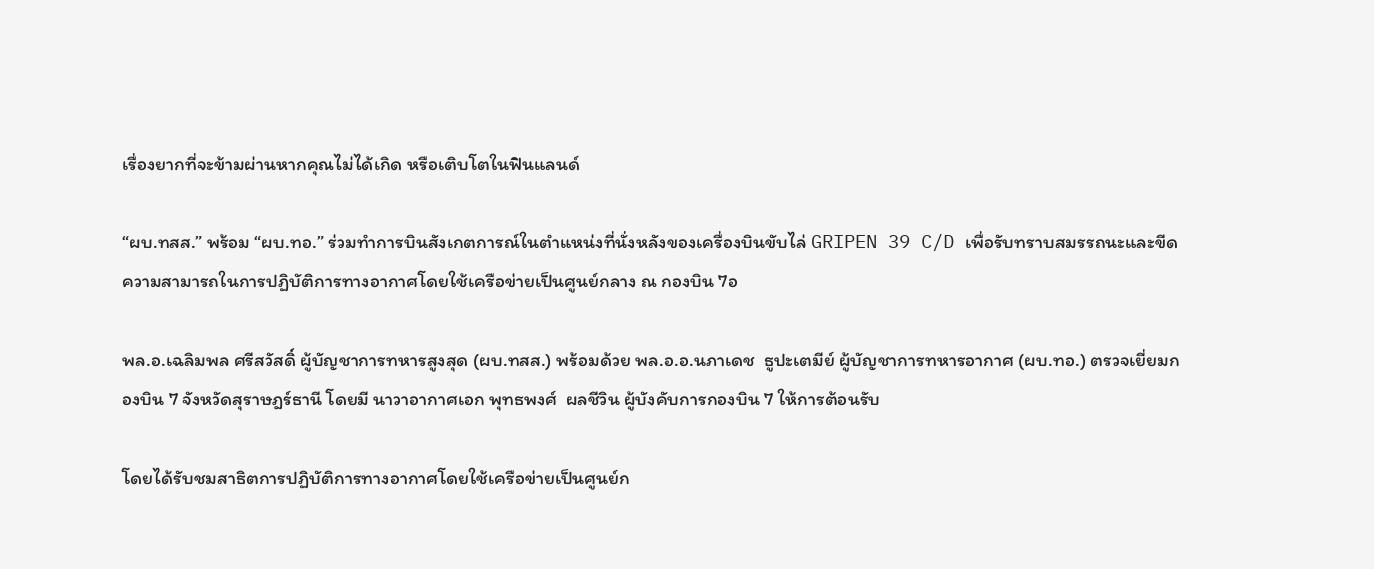เรื่องยากที่จะข้ามผ่านหากคุณไม่ได้เกิด หรือเติบโตในฟินแลนด์

“ผบ.ทสส.” พร้อม “ผบ.ทอ.” ร่วมทำการบินสังเกตการณ์ในตำแหน่งที่นั่งหลังของเครื่องบินขับไล่ GRIPEN 39 C/D เพื่อรับทราบสมรรถนะและขีดความสามารถในการปฏิบัติการทางอากาศโดยใช้เครือข่ายเป็นศูนย์กลาง ณ กองบิน 7อ

พล.อ.เฉลิมพล ศรีสวัสดิ์ ผู้บัญชาการทหารสูงสุด (ผบ.ทสส.) พร้อมด้วย พล.อ.อ.นภาเดช  ธูปะเตมีย์ ผู้บัญชาการทหารอากาศ (ผบ.ทอ.) ตรวจเยี่ยมกองบิน 7 จังหวัดสุราษฎร์ธานี โดยมี นาวาอากาศเอก พุทธพงศ์  ผลชีวิน ผู้บังคับการกองบิน 7 ให้การต้อนรับ

โดยได้รับชมสาธิตการปฏิบัติการทางอากาศโดยใช้เครือข่ายเป็นศูนย์ก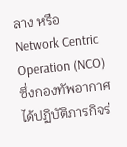ลาง หรือ Network Centric Operation (NCO)  ซึ่งกองทัพอากาศได้ปฏิบัติภารกิจร่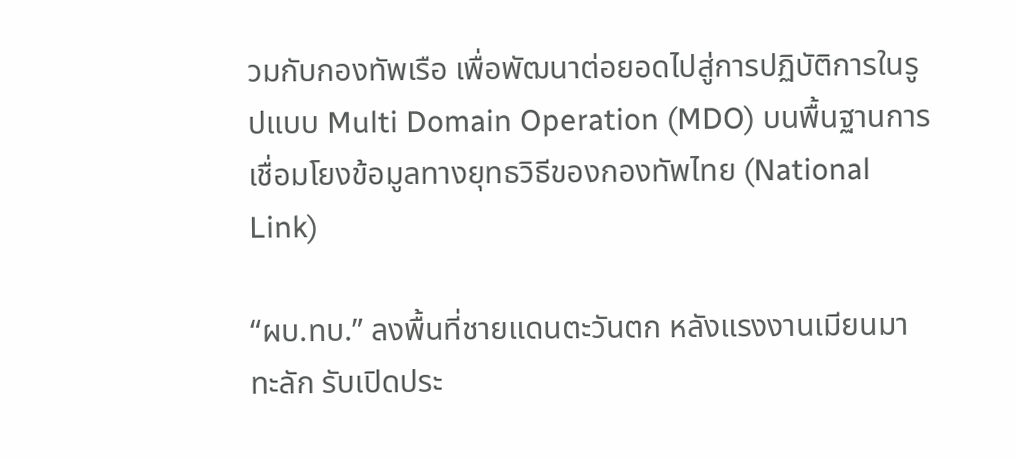วมกับกองทัพเรือ เพื่อพัฒนาต่อยอดไปสู่การปฏิบัติการในรูปแบบ Multi Domain Operation (MDO) บนพื้นฐานการเชื่อมโยงข้อมูลทางยุทธวิธีของกองทัพไทย (National Link)

“ผบ.ทบ.” ลงพื้นที่ชายแดนตะวันตก หลังแรงงานเมียนมาทะลัก รับเปิดประ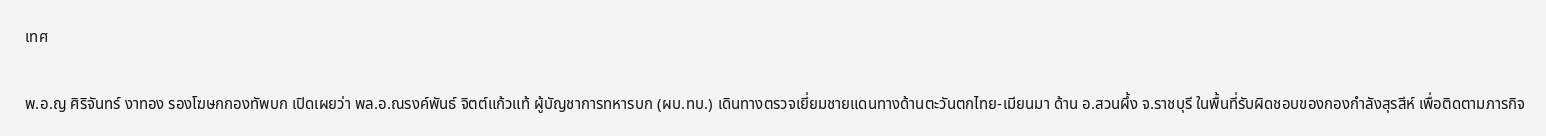เทศ

พ.อ.ญ ศิริจันทร์ งาทอง รองโฆษกกองทัพบก เปิดเผยว่า พล.อ.ณรงค์พันธ์ จิตต์แก้วแท้ ผู้บัญชาการทหารบก (ผบ.ทบ.) เดินทางตรวจเยี่ยมชายแดนทางด้านตะวันตกไทย-เมียนมา ด้าน อ.สวนผึ้ง จ.ราชบุรี ในพื้นที่รับผิดชอบของกองกำลังสุรสีห์ เพื่อติดตามภารกิจ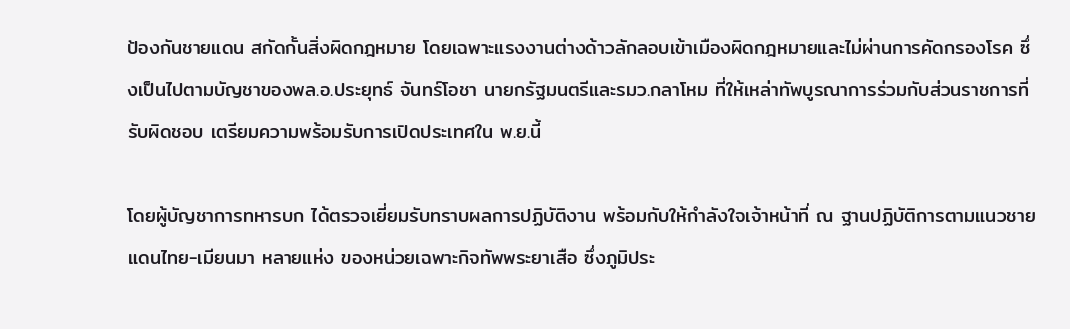ป้องกันชายแดน สกัดกั้นสิ่งผิดกฎหมาย โดยเฉพาะแรงงานต่างด้าวลักลอบเข้าเมืองผิดกฎหมายและไม่ผ่านการคัดกรองโรค ซึ่งเป็นไปตามบัญชาของพล.อ.ประยุทธ์ จันทร์โอชา นายกรัฐมนตรีและรมว.กลาโหม ที่ให้เหล่าทัพบูรณาการร่วมกับส่วนราชการที่รับผิดชอบ เตรียมความพร้อมรับการเปิดประเทศใน พ.ย.นี้

โดยผู้บัญชาการทหารบก ได้ตรวจเยี่ยมรับทราบผลการปฏิบัติงาน พร้อมกับให้กำลังใจเจ้าหน้าที่ ณ ฐานปฏิบัติการตามแนวชายแดนไทย-เมียนมา หลายแห่ง ของหน่วยเฉพาะกิจทัพพระยาเสือ ซึ่งภูมิประ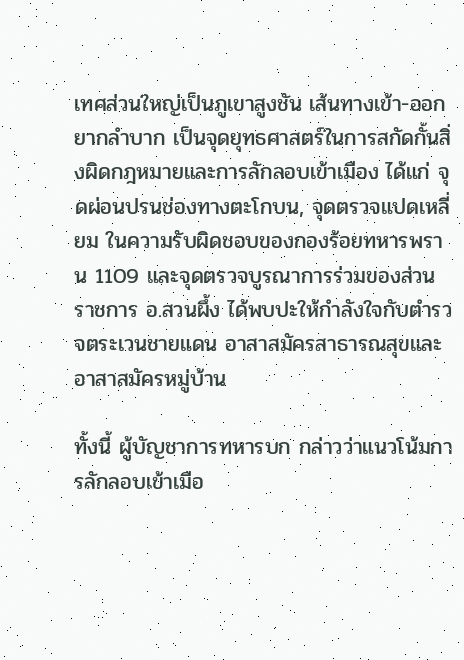เทศส่วนใหญ่เป็นภูเขาสูงชัน เส้นทางเข้า-ออก ยากลำบาก เป็นจุดยุทธศาสตร์ในการสกัดกั้นสิ่งผิดกฎหมายและการลักลอบเข้าเมือง ได้แก่ จุดผ่อนปรนช่องทางตะโกบน, จุดตรวจแปดเหลี่ยม ในความรับผิดชอบของกองร้อยทหารพราน 1109 และจุดตรวจบูรณาการร่วมของส่วนราชการ อ.สวนผึ้ง ได้พบปะให้กำลังใจกับตำรวจตระเวนชายแดน อาสาสมัครสาธารณสุขและอาสาสมัครหมู่บ้าน

ทั้งนี้ ผู้บัญชาการทหารบก กล่าวว่าแนวโน้มการลักลอบเข้าเมือ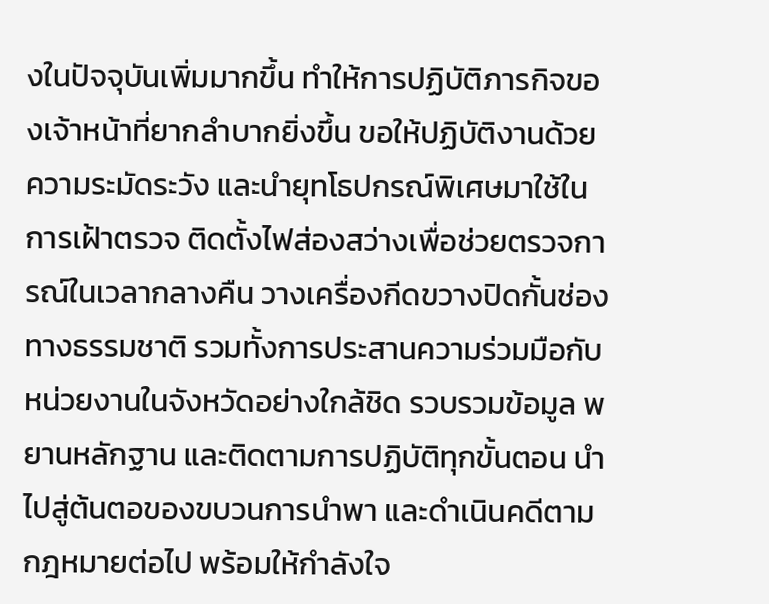งในปัจจุบันเพิ่มมากขึ้น ทำให้การปฏิบัติภารกิจของเจ้าหน้าที่ยากลำบากยิ่งขึ้น ขอให้ปฏิบัติงานด้วยความระมัดระวัง และนำยุทโธปกรณ์พิเศษมาใช้ในการเฝ้าตรวจ ติดตั้งไฟส่องสว่างเพื่อช่วยตรวจการณ์ในเวลากลางคืน วางเครื่องกีดขวางปิดกั้นช่องทางธรรมชาติ รวมทั้งการประสานความร่วมมือกับหน่วยงานในจังหวัดอย่างใกล้ชิด รวบรวมข้อมูล พยานหลักฐาน และติดตามการปฏิบัติทุกขั้นตอน นำไปสู่ต้นตอของขบวนการนำพา และดำเนินคดีตามกฎหมายต่อไป พร้อมให้กำลังใจ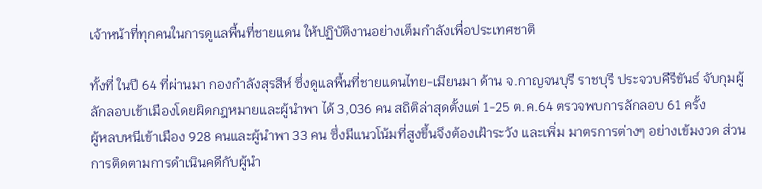เจ้าหน้าที่ทุกคนในการดูแลพื้นที่ชายแดน ให้ปฏิบัติงานอย่างเต็มกำลังเพื่อประเทศชาติ

ทั้งที่ ในปี 64 ที่ผ่านมา กองกำลังสุรสีห์ ซึ่งดูแลพื้นที่ชายแดนไทย-เมียนมา ด้าน จ.กาญจนบุรี ราชบุรี ประจวบคีรีขันธ์ จับกุมผู้ลักลอบเข้าเมืองโดยผิดกฎหมายและผู้นำพา ได้ 3,036 คน สถิติล่าสุดตั้งแต่ 1-25 ต.ค.64 ตรวจพบการลักลอบ 61 ครั้ง
ผู้หลบหนีเข้าเมือง 928 คนและผู้นําพา 33 คน ซึ่งมีแนวโน้มที่สูงขึ้นจึงต้องเฝ้าระวัง และเพิ่ม มาตรการต่างๆ อย่างเข้มงวด ส่วนการติดตามการดําเนินคดีกับผู้นํา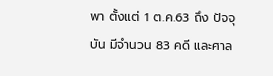พา ตั้งแต่ 1 ต.ค.63 ถึง ปัจจุบัน มีจํานวน 83 คดี และศาล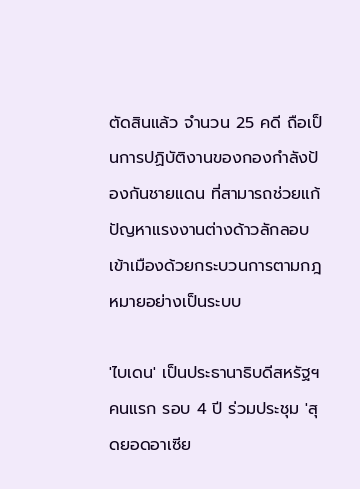ตัดสินแล้ว จํานวน 25 คดี ถือเป็นการปฏิบัติงานของกองกำลังป้องกันชายแดน ที่สามารถช่วยแก้ปัญหาแรงงานต่างด้าวลักลอบเข้าเมืองด้วยกระบวนการตามกฎหมายอย่างเป็นระบบ

'ไบเดน' เป็นประธานาธิบดีสหรัฐฯ คนแรก รอบ 4 ปี ร่วมประชุม 'สุดยอดอาเซีย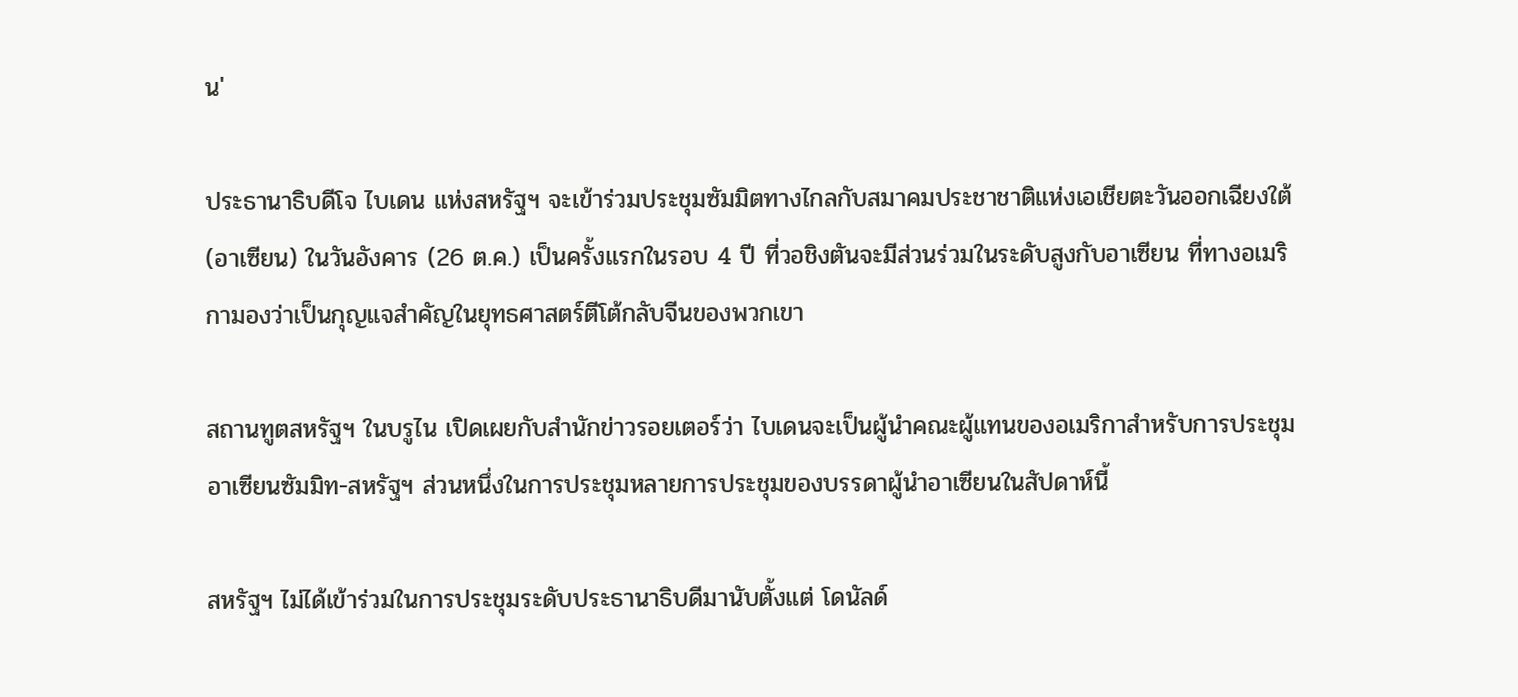น'

ประธานาธิบดีโจ ไบเดน แห่งสหรัฐฯ จะเข้าร่วมประชุมซัมมิตทางไกลกับสมาคมประชาชาติแห่งเอเชียตะวันออกเฉียงใต้ (อาเซียน) ในวันอังคาร (26 ต.ค.) เป็นครั้งแรกในรอบ 4 ปี ที่วอชิงตันจะมีส่วนร่วมในระดับสูงกับอาเซียน ที่ทางอเมริกามองว่าเป็นกุญแจสำคัญในยุทธศาสตร์ตีโต้กลับจีนของพวกเขา

สถานทูตสหรัฐฯ ในบรูไน เปิดเผยกับสำนักข่าวรอยเตอร์ว่า ไบเดนจะเป็นผู้นำคณะผู้แทนของอเมริกาสำหรับการประชุมอาเซียนซัมมิท-สหรัฐฯ ส่วนหนึ่งในการประชุมหลายการประชุมของบรรดาผู้นำอาเซียนในสัปดาห์นี้

สหรัฐฯ ไม่ได้เข้าร่วมในการประชุมระดับประธานาธิบดีมานับตั้งแต่ โดนัลด์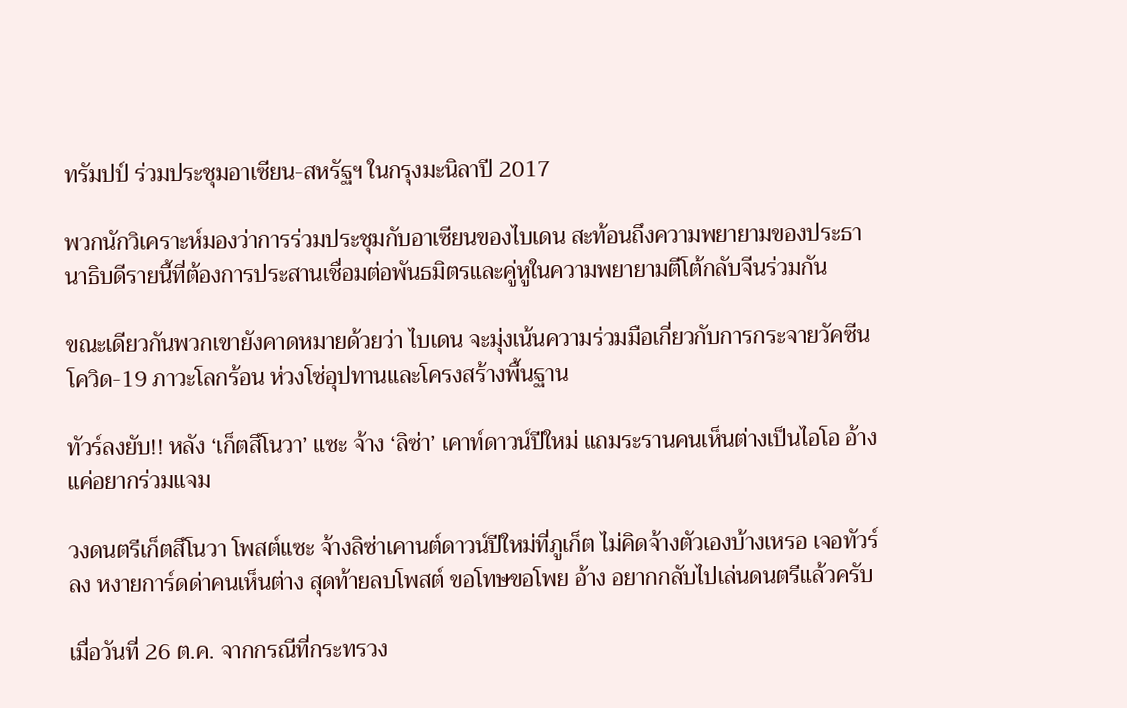ทรัมปป์ ร่วมประชุมอาเซียน-สหรัฐฯ ในกรุงมะนิลาปี 2017

พวกนักวิเคราะห์มองว่าการร่วมประชุมกับอาเซียนของไบเดน สะท้อนถึงความพยายามของประธานาธิบดีรายนี้ที่ต้องการประสานเชื่อมต่อพันธมิตรและคู่หูในความพยายามตีโต้กลับจีนร่วมกัน

ขณะเดียวกันพวกเขายังคาดหมายด้วยว่า ไบเดน จะมุ่งเน้นความร่วมมือเกี่ยวกับการกระจายวัคซีนโควิด-19 ภาวะโลกร้อน ห่วงโซ่อุปทานและโครงสร้างพื้นฐาน

ทัวร์ลงยับ!! หลัง ‘เก็ตสึโนวา’ แซะ จ้าง ‘ลิซ่า’ เคาท์ดาวน์ปีใหม่ แถมระรานคนเห็นต่างเป็นไอโอ อ้างแค่อยากร่วมแจม

วงดนตรีเก็ตสึโนวา โพสต์แซะ จ้างลิซ่าเคานต์ดาวน์ปีใหม่ที่ภูเก็ต ไม่คิดจ้างตัวเองบ้างเหรอ เจอทัวร์ลง หงายการ์ดด่าคนเห็นต่าง สุดท้ายลบโพสต์ ขอโทษขอโพย อ้าง อยากกลับไปเล่นดนตรีแล้วครับ

เมื่อวันที่ 26 ต.ค. จากกรณีที่กระทรวง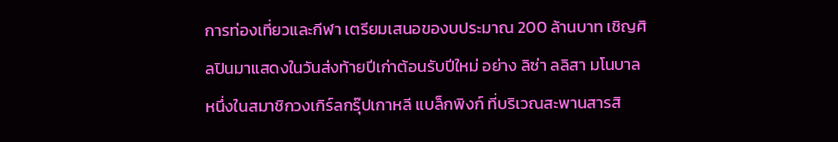การท่องเที่ยวและกีฬา เตรียมเสนอของบประมาณ 200 ล้านบาท เชิญศิลปินมาแสดงในวันส่งท้ายปีเก่าต้อนรับปีใหม่ อย่าง ลิซ่า ลลิสา มโนบาล หนึ่งในสมาชิกวงเกิร์ลกรุ๊ปเกาหลี แบล็กพิงก์ ที่บริเวณสะพานสารสิ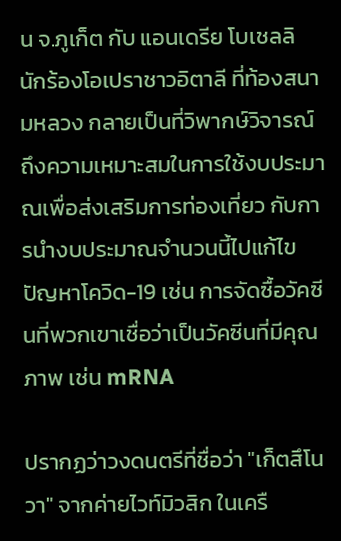น จ.ภูเก็ต กับ แอนเดรีย โบเชลลิ นักร้องโอเปราชาวอิตาลี ที่ท้องสนามหลวง กลายเป็นที่วิพากษ์วิจารณ์ถึงความเหมาะสมในการใช้งบประมาณเพื่อส่งเสริมการท่องเที่ยว กับการนำงบประมาณจำนวนนี้ไปแก้ไขปัญหาโควิด-19 เช่น การจัดซื้อวัคซีนที่พวกเขาเชื่อว่าเป็นวัคซีนที่มีคุณภาพ เช่น mRNA

ปรากฏว่าวงดนตรีที่ชื่อว่า "เก็ตสึโนวา" จากค่ายไวท์มิวสิก ในเครื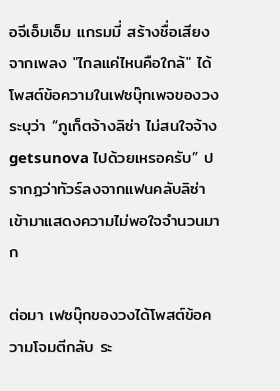อจีเอ็มเอ็ม แกรมมี่ สร้างชื่อเสียงจากเพลง "ไกลแค่ไหนคือใกล้" ได้โพสต์ข้อความในเฟซบุ๊กเพจของวง ระบุว่า “ภูเก็ตจ้างลิซ่า ไม่สนใจจ้าง getsunova ไปด้วยเหรอครับ” ปรากฏว่าทัวร์ลงจากแฟนคลับลิซ่า เข้ามาแสดงความไม่พอใจจำนวนมาก

ต่อมา เฟซบุ๊กของวงได้โพสต์ข้อความโจมตีกลับ ระ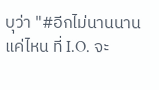บุว่า "#อีกไม่นานนานแค่ไหน ที่ I.O. จะ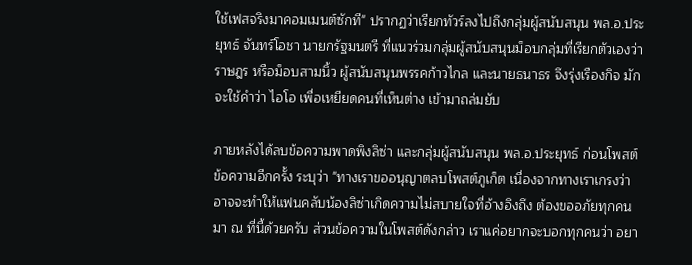ใช้เฟสจริงมาคอมเมนต์ซักที" ปรากฏว่าเรียกทัวร์ลงไปถึงกลุ่มผู้สนับสนุน พล.อ.ประยุทธ์ จันทร์โอชา นายกรัฐมนตรี ที่แนวร่วมกลุ่มผู้สนับสนุนม็อบกลุ่มที่เรียกตัวเองว่า ราษฎร หรือม็อบสามนิ้ว ผู้สนับสนุนพรรคก้าวไกล และนายธนาธร จึงรุ่งเรืองกิจ มักจะใช้คำว่า ไอโอ เพื่อเหยียดคนที่เห็นต่าง เข้ามาถล่มยับ

ภายหลังได้ลบข้อความพาดพิงลิซ่า และกลุ่มผู้สนับสนุน พล.อ.ประยุทธ์ ก่อนโพสต์ข้อความอีกครั้ง ระบุว่า "ทางเราขออนุญาตลบโพสต์ภูเก็ต เนื่องจากทางเราเกรงว่า อาจจะทำให้แฟนคลับน้องลิซ่าเกิดความไม่สบายใจที่อ้างอิงถึง ต้องขออภัยทุกคนมา ณ ที่นี้ด้วยครับ ส่วนข้อความในโพสต์ดังกล่าว เราแค่อยากจะบอกทุกคนว่า อยา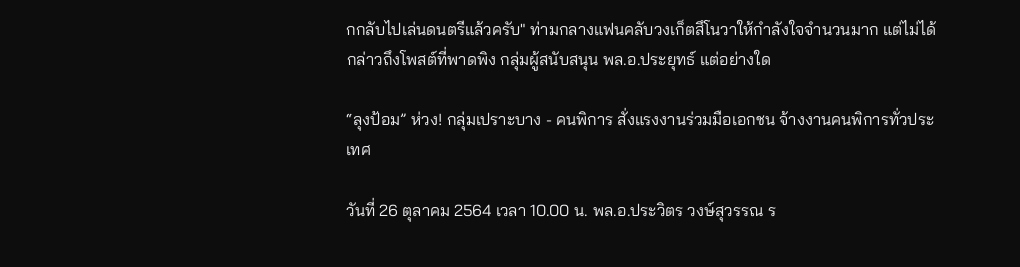กกลับไปเล่นดนตรีแล้วครับ" ท่ามกลางแฟนคลับวงเก็ตสึโนวาให้กำลังใจจำนวนมาก แต่ไม่ได้กล่าวถึงโพสต์ที่พาดพิง กลุ่มผู้สนับสนุน พล.อ.ประยุทธ์ แต่อย่างใด

“ลุงป้อม” ห่วง! กลุ่มเปราะบาง - คนพิการ สั่งแรงงานร่วมมือเอกชน จ้างงานคนพิการทั่วประเทศ

วันที่ 26 ตุลาคม 2564 เวลา 10.00 น. พล.อ.ประวิตร วงษ์สุวรรณ ร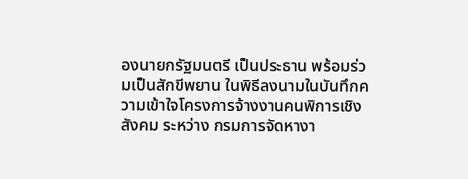องนายกรัฐมนตรี เป็นประธาน พร้อมร่วมเป็นสักขีพยาน ในพิธีลงนามในบันทึกความเข้าใจโครงการจ้างงานคนพิการเชิงสังคม ระหว่าง กรมการจัดหางา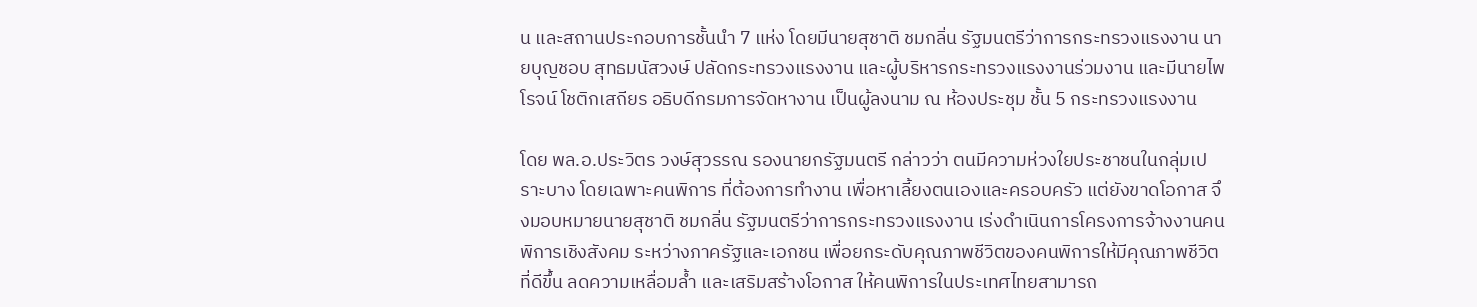น และสถานประกอบการชั้นนำ 7 แห่ง โดยมีนายสุชาติ ชมกลิ่น รัฐมนตรีว่าการกระทรวงแรงงาน นายบุญชอบ สุทธมนัสวงษ์ ปลัดกระทรวงแรงงาน และผู้บริหารกระทรวงแรงงานร่วมงาน และมีนายไพโรจน์ โชติกเสถียร อธิบดีกรมการจัดหางาน เป็นผู้ลงนาม ณ ห้องประชุม ชั้น 5 กระทรวงแรงงาน

โดย พล.อ.ประวิตร วงษ์สุวรรณ รองนายกรัฐมนตรี กล่าวว่า ตนมีความห่วงใยประชาชนในกลุ่มเปราะบาง โดยเฉพาะคนพิการ ที่ต้องการทำงาน เพื่อหาเลี้ยงตนเองและครอบครัว แต่ยังขาดโอกาส จึงมอบหมายนายสุชาติ ชมกลิ่น รัฐมนตรีว่าการกระทรวงแรงงาน เร่งดำเนินการโครงการจ้างงานคนพิการเชิงสังคม ระหว่างภาครัฐและเอกชน เพื่อยกระดับคุณภาพชีวิตของคนพิการให้มีคุณภาพชีวิตที่ดีขึ้น ลดความเหลื่อมล้ำ และเสริมสร้างโอกาส ให้คนพิการในประเทศไทยสามารถ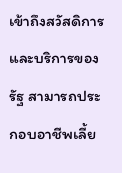เข้าถึงสวัสดิการและบริการของรัฐ สามารถประกอบอาชีพเลี้ย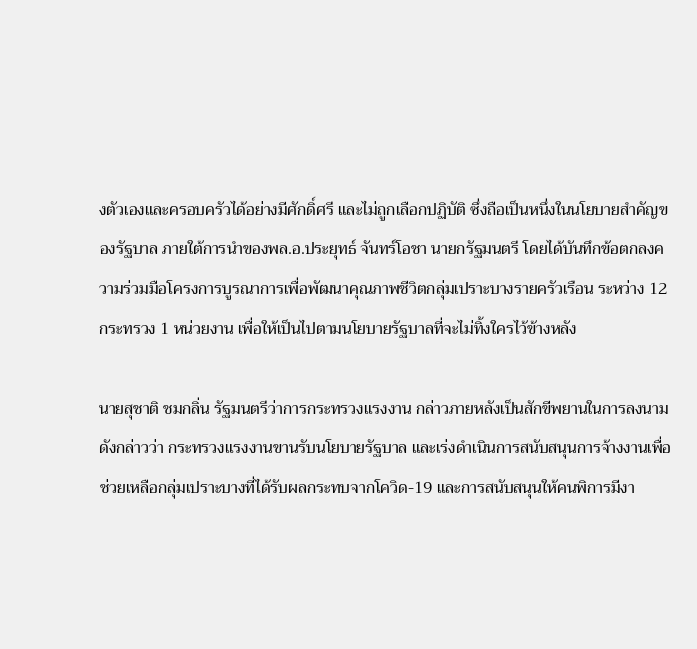งตัวเองและครอบครัวได้อย่างมีศักดิ์ศรี และไม่ถูกเลือกปฏิบัติ ซึ่งถือเป็นหนึ่งในนโยบายสำคัญของรัฐบาล ภายใต้การนำของพล.อ.ประยุทธ์ จันทร์โอชา นายกรัฐมนตรี โดยได้บันทึกข้อตกลงความร่วมมือโครงการบูรณาการเพื่อพัฒนาคุณภาพชีวิตกลุ่มเปราะบางรายครัวเรือน ระหว่าง 12 กระทรวง 1 หน่วยงาน เพื่อให้เป็นไปตามนโยบายรัฐบาลที่จะไม่ทิ้งใครไว้ข้างหลัง

นายสุชาติ ชมกลิ่น รัฐมนตรีว่าการกระทรวงแรงงาน กล่าวภายหลังเป็นสักขีพยานในการลงนามดังกล่าวว่า กระทรวงแรงงานขานรับนโยบายรัฐบาล และเร่งดำเนินการสนับสนุนการจ้างงานเพื่อช่วยเหลือกลุ่มเปราะบางที่ได้รับผลกระทบจากโควิด-19 และการสนับสนุนให้คนพิการมีงา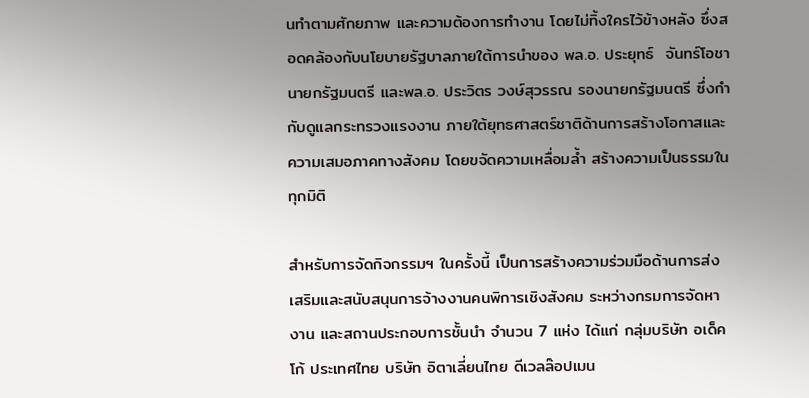นทำตามศักยภาพ และความต้องการทำงาน โดยไม่ทิ้งใครไว้ข้างหลัง ซึ่งสอดคล้องกับนโยบายรัฐบาลภายใต้การนำของ พล.อ. ประยุทธ์  จันทร์โอชา นายกรัฐมนตรี และพล.อ. ประวิตร วงษ์สุวรรณ รองนายกรัฐมนตรี ซึ่งกำกับดูแลกระทรวงแรงงาน ภายใต้ยุทธศาสตร์ชาติด้านการสร้างโอกาสและความเสมอภาคทางสังคม โดยขจัดความเหลื่อมล้ำ สร้างความเป็นธรรมในทุกมิติ

สำหรับการจัดกิจกรรมฯ ในครั้งนี้ เป็นการสร้างความร่วมมือด้านการส่งเสริมและสนับสนุนการจ้างงานคนพิการเชิงสังคม ระหว่างกรมการจัดหางาน และสถานประกอบการชั้นนำ จำนวน 7 แห่ง ได้แก่ กลุ่มบริษัท อเด็คโก้ ประเทศไทย บริษัท อิตาเลี่ยนไทย ดีเวลล๊อปเมน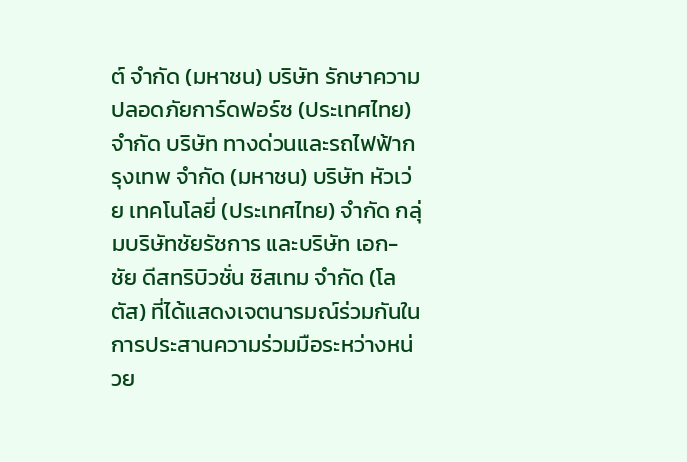ต์ จำกัด (มหาชน) บริษัท รักษาความปลอดภัยการ์ดฟอร์ซ (ประเทศไทย) จำกัด บริษัท ทางด่วนและรถไฟฟ้ากรุงเทพ จำกัด (มหาชน) บริษัท หัวเว่ย เทคโนโลยี่ (ประเทศไทย) จำกัด กลุ่มบริษัทชัยรัชการ และบริษัท เอก-ชัย ดีสทริบิวชั่น ซิสเทม จำกัด (โลตัส) ที่ได้แสดงเจตนารมณ์ร่วมกันในการประสานความร่วมมือระหว่างหน่วย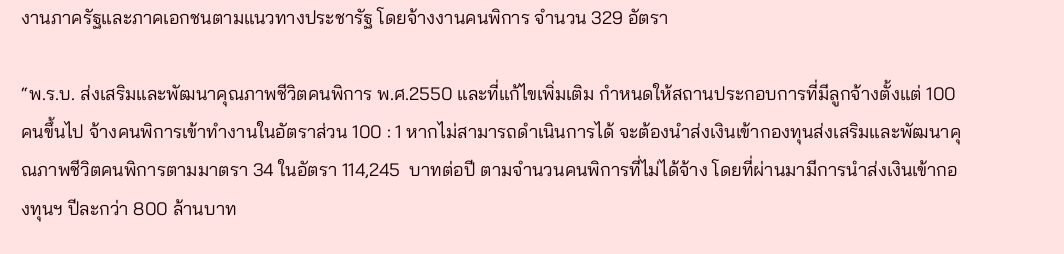งานภาครัฐและภาคเอกชนตามแนวทางประชารัฐ โดยจ้างงานคนพิการ จำนวน 329 อัตรา

“พ.ร.บ. ส่งเสริมและพัฒนาคุณภาพชีวิตคนพิการ พ.ศ.2550 และที่แก้ไขเพิ่มเติม กำหนดให้สถานประกอบการที่มีลูกจ้างตั้งแต่ 100 คนขึ้นไป จ้างคนพิการเข้าทำงานในอัตราส่วน 100 : 1 หากไม่สามารถดำเนินการได้ จะต้องนำส่งเงินเข้ากองทุนส่งเสริมและพัฒนาคุณภาพชีวิตคนพิการตามมาตรา 34 ในอัตรา 114,245  บาทต่อปี ตามจำนวนคนพิการที่ไม่ได้จ้าง โดยที่ผ่านมามีการนำส่งเงินเข้ากองทุนฯ ปีละกว่า 800 ล้านบาท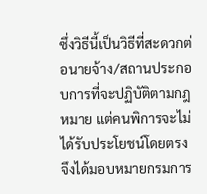ซึ่งวิธีนี้เป็นวิธีที่สะดวกต่อนายจ้าง/สถานประกอบการที่จะปฏิบัติตามกฎหมาย แต่คนพิการจะไม่ได้รับประโยชน์โดยตรง จึงได้มอบหมายกรมการ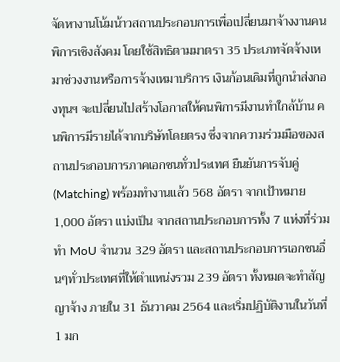จัดหางานโน้มน้าวสถานประกอบการเพื่อเปลี่ยนมาจ้างงานคนพิการเชิงสังคม โดยใช้สิทธิตามมาตรา 35 ประเภทจัดจ้างเหมาช่วงงานหรือการจ้างเหมาบริการ เงินก้อนเดิมที่ถูกนำส่งกองทุนฯ จะเปลี่ยนไปสร้างโอกาสให้คนพิการมีงานทำใกล้บ้าน คนพิการมีรายได้จากบริษัทโดยตรง ซึ่งจากความร่วมมือของสถานประกอบการภาคเอกชนทั่วประเทศ ยืนยันการจับคู่ (Matching) พร้อมทำงานแล้ว 568 อัตรา จากเป้าหมาย 1,000 อัตรา แบ่งเป็น จากสถานประกอบการทั้ง 7 แห่งที่ร่วมทำ MoU จำนวน 329 อัตรา และสถานประกอบการเอกชนอื่นๆทั่วประเทศที่ให้ตำแหน่งรวม 239 อัตรา ทั้งหมดจะทำสัญญาจ้าง ภายใน 31 ธันวาคม 2564 และเริ่มปฏิบัติงานในวันที่ 1 มก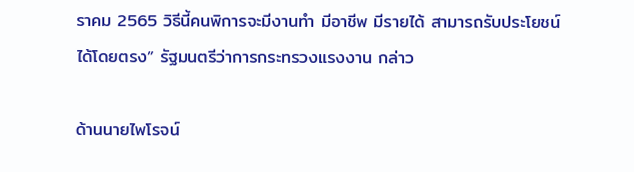ราคม 2565 วิธีนี้คนพิการจะมีงานทำ มีอาชีพ มีรายได้ สามารถรับประโยชน์ได้โดยตรง” รัฐมนตรีว่าการกระทรวงแรงงาน กล่าว

ด้านนายไพโรจน์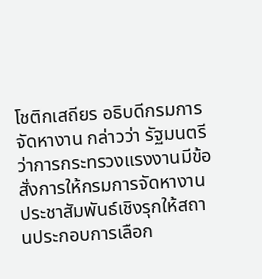โชติกเสถียร อธิบดีกรมการจัดหางาน กล่าวว่า รัฐมนตรีว่าการกระทรวงแรงงานมีข้อสั่งการให้กรมการจัดหางาน ประชาสัมพันธ์เชิงรุกให้สถานประกอบการเลือก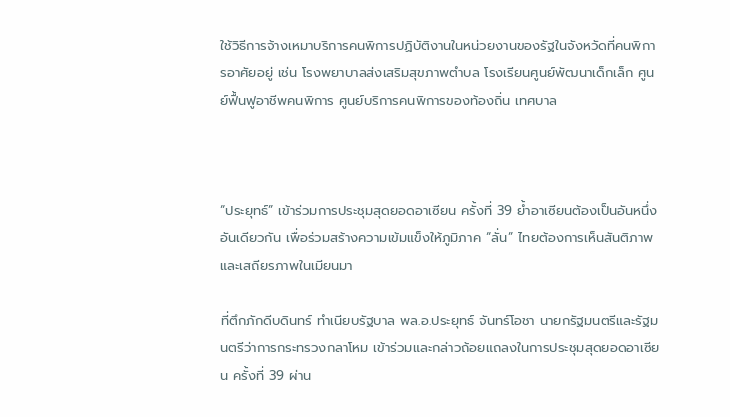ใช้วิธีการจ้างเหมาบริการคนพิการปฏิบัติงานในหน่วยงานของรัฐในจังหวัดที่คนพิการอาศัยอยู่ เช่น โรงพยาบาลส่งเสริมสุขภาพตำบล โรงเรียนศูนย์พัฒนาเด็กเล็ก ศูนย์ฟื้นฟูอาชีพคนพิการ ศูนย์บริการคนพิการของท้องถิ่น เทศบาล



“ประยุทธ์” เข้าร่วมการประชุมสุดยอดอาเซียน ครั้งที่ 39 ย้ำอาเซียนต้องเป็นอันหนึ่งอันเดียวกัน เพื่อร่วมสร้างความเข้มแข็งให้ภูมิภาค “ลั่น” ไทยต้องการเห็นสันติภาพและเสถียรภาพในเมียนมา

ที่ตึกภักดีบดินทร์ ทำเนียบรัฐบาล พล.อ.ประยุทธ์ จันทร์โอชา นายกรัฐมนตรีและรัฐมนตรีว่าการกระทรวงกลาโหม เข้าร่วมและกล่าวถ้อยแถลงในการประชุมสุดยอดอาเซียน ครั้งที่ 39 ผ่าน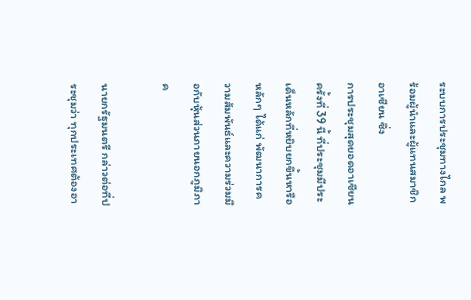ระบบการประชุมทางไกล พร้อมผู้นำและผู้แทนสมาชิกอาเซียน ซึ่ง
การประชุมสุดยอดอาเซียนครั้งที่ 39 นี้ ที่ประชุมมีประเด็นหลักที่หยิบยกขึ้นหารือหลักๆ ได้แก่ พัฒนาการความสัมพันธ์และความร่วมมือกับหุ้นส่วนภายนอกภูมิภาค

นายกรัฐมนตรี กล่าวต่อที่ประชุมว่า ทุกประเทศต้องอา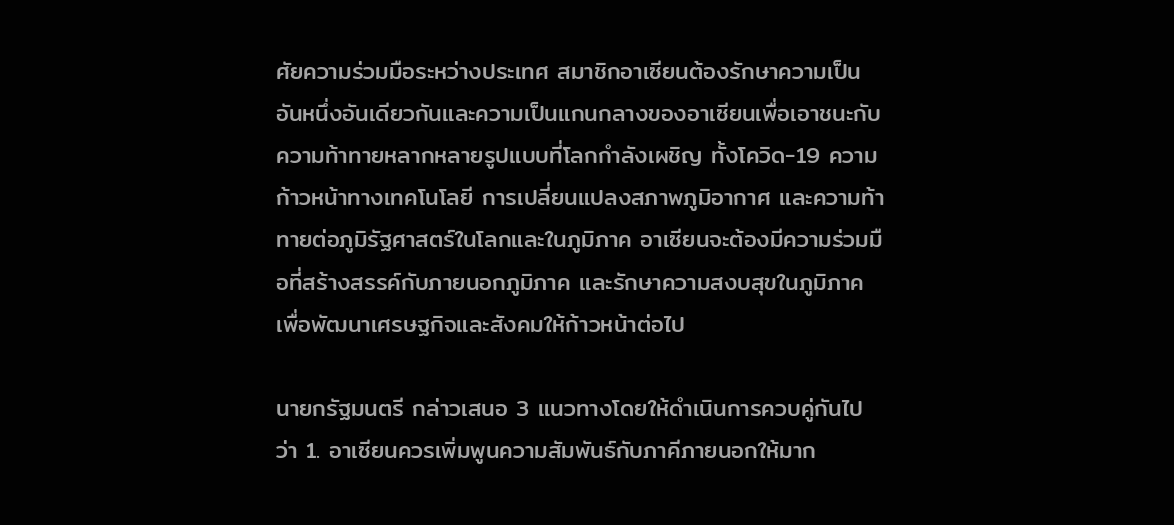ศัยความร่วมมือระหว่างประเทศ สมาชิกอาเซียนต้องรักษาความเป็นอันหนึ่งอันเดียวกันและความเป็นแกนกลางของอาเซียนเพื่อเอาชนะกับความท้าทายหลากหลายรูปแบบที่โลกกำลังเผชิญ ทั้งโควิด-19 ความก้าวหน้าทางเทคโนโลยี การเปลี่ยนแปลงสภาพภูมิอากาศ และความท้าทายต่อภูมิรัฐศาสตร์ในโลกและในภูมิภาค อาเซียนจะต้องมีความร่วมมือที่สร้างสรรค์กับภายนอกภูมิภาค และรักษาความสงบสุขในภูมิภาค เพื่อพัฒนาเศรษฐกิจและสังคมให้ก้าวหน้าต่อไป

นายกรัฐมนตรี กล่าวเสนอ 3 แนวทางโดยให้ดำเนินการควบคู่กันไป ว่า 1. อาเซียนควรเพิ่มพูนความสัมพันธ์กับภาคีภายนอกให้มาก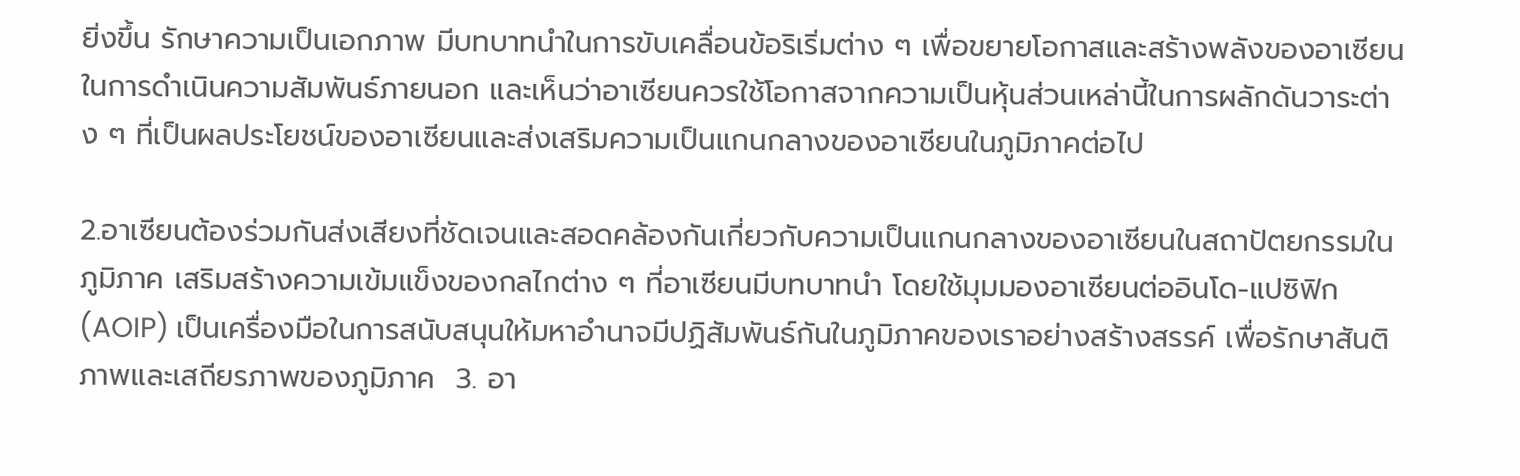ยิ่งขึ้น รักษาความเป็นเอกภาพ มีบทบาทนำในการขับเคลื่อนข้อริเริ่มต่าง ๆ เพื่อขยายโอกาสและสร้างพลังของอาเซียนในการดำเนินความสัมพันธ์ภายนอก และเห็นว่าอาเซียนควรใช้โอกาสจากความเป็นหุ้นส่วนเหล่านี้ในการผลักดันวาระต่าง ๆ ที่เป็นผลประโยชน์ของอาเซียนและส่งเสริมความเป็นแกนกลางของอาเซียนในภูมิภาคต่อไป

2.อาเซียนต้องร่วมกันส่งเสียงที่ชัดเจนและสอดคล้องกันเกี่ยวกับความเป็นแกนกลางของอาเซียนในสถาปัตยกรรมในภูมิภาค เสริมสร้างความเข้มแข็งของกลไกต่าง ๆ ที่อาเซียนมีบทบาทนำ โดยใช้มุมมองอาเซียนต่ออินโด-แปซิฟิก (AOIP) เป็นเครื่องมือในการสนับสนุนให้มหาอำนาจมีปฏิสัมพันธ์กันในภูมิภาคของเราอย่างสร้างสรรค์ เพื่อรักษาสันติภาพและเสถียรภาพของภูมิภาค  3. อา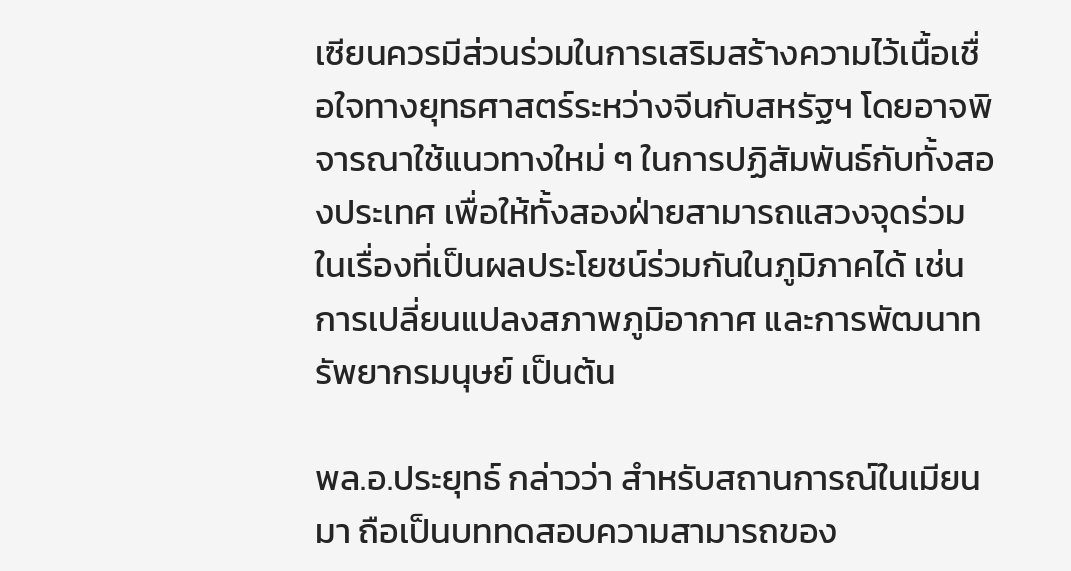เซียนควรมีส่วนร่วมในการเสริมสร้างความไว้เนื้อเชื่อใจทางยุทธศาสตร์ระหว่างจีนกับสหรัฐฯ โดยอาจพิจารณาใช้แนวทางใหม่ ๆ ในการปฏิสัมพันธ์กับทั้งสองประเทศ เพื่อให้ทั้งสองฝ่ายสามารถแสวงจุดร่วมในเรื่องที่เป็นผลประโยชน์ร่วมกันในภูมิภาคได้ เช่น การเปลี่ยนแปลงสภาพภูมิอากาศ และการพัฒนาทรัพยากรมนุษย์ เป็นต้น

พล.อ.ประยุทธ์ กล่าวว่า สำหรับสถานการณ์ในเมียนมา ถือเป็นบททดสอบความสามารถของ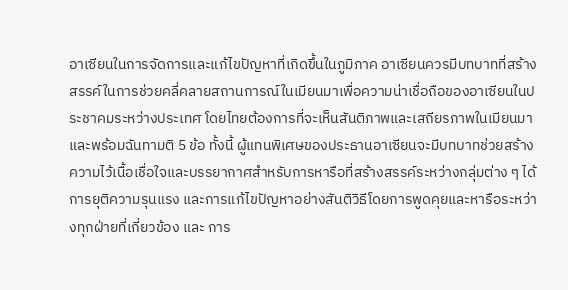อาเซียนในการจัดการและแก้ไขปัญหาที่เกิดขึ้นในภูมิภาค อาเซียนควรมีบทบาทที่สร้างสรรค์ในการช่วยคลี่คลายสถานการณ์ในเมียนมาเพื่อความน่าเชื่อถือของอาเซียนในประชาคมระหว่างประเทศ โดยไทยต้องการที่จะเห็นสันติภาพและเสถียรภาพในเมียนมาและพร้อมฉันทามติ 5 ข้อ ทั้งนี้ ผู้แทนพิเศษของประธานอาเซียนจะมีบทบาทช่วยสร้างความไว้เนื้อเชื่อใจและบรรยากาศสำหรับการหารือที่สร้างสรรค์ระหว่างกลุ่มต่าง ๆ ได้ การยุติความรุนแรง และการแก้ไขปัญหาอย่างสันติวิธีโดยการพูดคุยและหารือระหว่างทุกฝ่ายที่เกี่ยวข้อง และ การ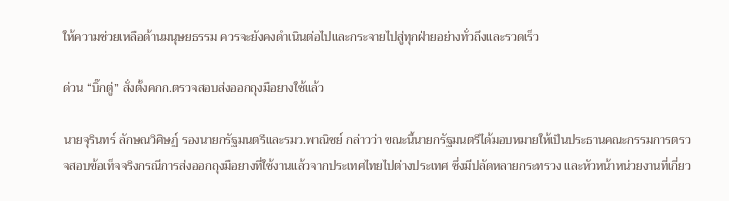ให้ความช่วยเหลือด้านมนุษยธรรม ควรจะยังคงดำเนินต่อไปและกระจายไปสู่ทุกฝ่ายอย่างทั่วถึงและรวดเร็ว

ด่วน “บิ๊กตู่” สั่งตั้งคกก.ตรวจสอบส่งออกถุงมือยางใช้แล้ว

นายจุรินทร์ ลักษณวิศิษฏ์ รองนายกรัฐมนตรีและรมว.พาณิชย์ กล่าวว่า ขณะนี้นายกรัฐมนตรีได้มอบหมายให้เป็นประธานคณะกรรมการตรวจสอบข้อเท็จจริงกรณีการส่งออกถุงมือยางที่ใช้งานแล้วจากประเทศไทยไปต่างประเทศ ซึ่งมีปลัดหลายกระทรวง และหัวหน้าหน่วยงานที่เกี่ยว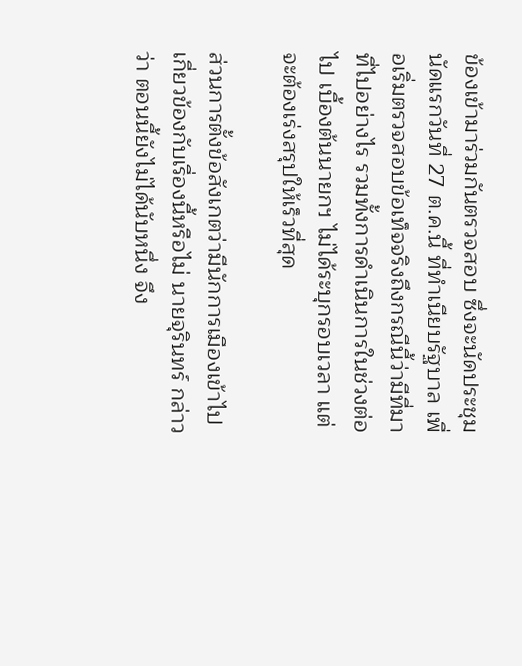ข้องเข้ามาร่วมกันตรวจสอบ ซึ่งจะนัดประชุมนัดแรกวันที่ 27 ต.ค.นี้ ที่ทำเนียบรัฐบาล เพื่อเริ่มตรวจสอบข้อเท็จจริงถึงกรณีนี้ว่ามีที่มาที่ไปอย่างไร รวมทั้งการดำเนินการในช่วงต่อไป เบื้องต้นนายกฯ ไม่ได้ระบุกรอบเวลา แต่จะต้องเร่งสรุปให้เร็วที่สุด

ส่วนการตั้งข้อสังเกตว่ามีนักการเมืองเข้าไปเกี่ยวข้องกับเรื่องนี้หรือไม่ นายจุรินทร์ กล่าวว่า ตอนนี้ยังไม่ได้นับหนึ่ง จึง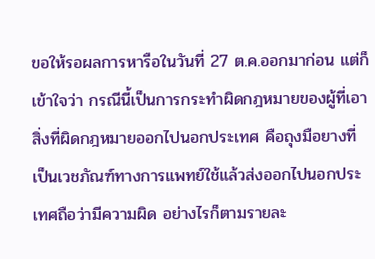ขอให้รอผลการหารือในวันที่ 27 ต.ค.ออกมาก่อน แต่ก็เข้าใจว่า กรณีนี้เป็นการกระทำผิดกฎหมายของผู้ที่เอาสิ่งที่ผิดกฎหมายออกไปนอกประเทศ คือถุงมือยางที่เป็นเวชภัณฑ์ทางการแพทย์ใช้แล้วส่งออกไปนอกประเทศถือว่ามีความผิด อย่างไรก็ตามรายละ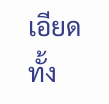เอียดทั้ง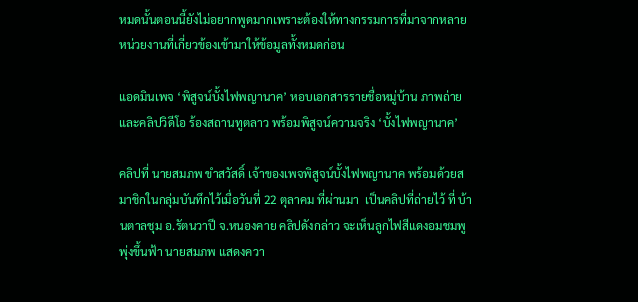หมดนั้นตอนนี้ยังไม่อยากพูดมากเพราะต้องให้ทางกรรมการที่มาจากหลายหน่วยงานที่เกี่ยวข้องเข้ามาให้ข้อมูลทั้งหมดก่อน

แอดมินเพจ ‘พิสูจน์บั้งไฟพญานาค’ หอบเอกสารรายชื่อหมู่บ้าน ภาพถ่ายและคลิปวิดีโอ ร้องสถานทูตลาว พร้อมพิสูจน์ความจริง ‘บั้งไฟพญานาค’

คลิปที่ นายสมภพ ขำสวัสดิ์ เจ้าของเพจพิสูจน์บั้งไฟพญานาค พร้อมด้วยสมาชิกในกลุ่มบันทึกไว้เมื่อวันที่ 22 ตุลาคม ที่ผ่านมา  เป็นคลิปที่ถ่ายไว้ ที่ บ้านตาลชุม อ.รัตนวาปี จ.หนองคาย คลิปดังกล่าว จะเห็นลูกไฟสีแดงอมชมพู พุ่งขึ้นฟ้า นายสมภพ แสดงควา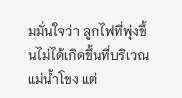มมั่นใจว่า ลูกไฟที่พุ่งขึ้นไม่ได้เกิดขึ้นที่บริเวณแม่น้ำโขง แต่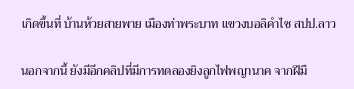เกิดขึ้นที่ บ้านห้วยสายพาย เมืองท่าพระบาท แขวงบอลิคำไซ สปป.ลาว

นอกจากนี้ ยังมีอีกคลิปที่มีการทดลองยิงลูกไฟพญานาค จากฝีมื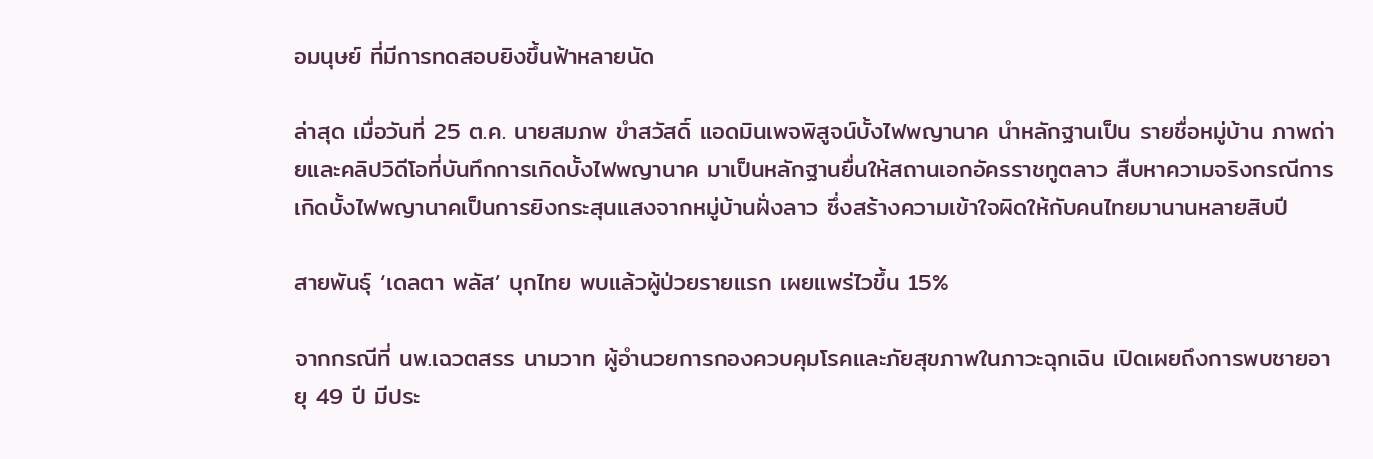อมนุษย์ ที่มีการทดสอบยิงขึ้นฟ้าหลายนัด

ล่าสุด เมื่อวันที่ 25 ต.ค. นายสมภพ ขำสวัสดิ์ แอดมินเพจพิสูจน์บั้งไฟพญานาค นำหลักฐานเป็น รายชื่อหมู่บ้าน ภาพถ่ายและคลิปวิดีโอที่บันทึกการเกิดบั้งไฟพญานาค มาเป็นหลักฐานยื่นให้สถานเอกอัครราชทูตลาว สืบหาความจริงกรณีการเกิดบั้งไฟพญานาคเป็นการยิงกระสุนแสงจากหมู่บ้านฝั่งลาว ซึ่งสร้างความเข้าใจผิดให้กับคนไทยมานานหลายสิบปี

สายพันธุ์ ‘เดลตา พลัส’ บุกไทย พบแล้วผู้ป่วยรายแรก เผยแพร่ไวขึ้น 15%

จากกรณีที่ นพ.เฉวตสรร นามวาท ผู้อำนวยการกองควบคุมโรคและภัยสุขภาพในภาวะฉุกเฉิน เปิดเผยถึงการพบชายอายุ 49 ปี มีประ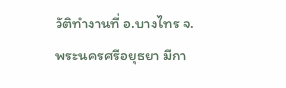วัติทำงานที่ อ.บางไทร จ.พระนครศรีอยุธยา มีกา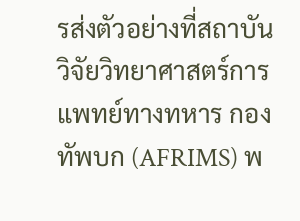รส่งตัวอย่างที่สถาบันวิจัยวิทยาศาสตร์การแพทย์ทางทหาร กองทัพบก (AFRIMS) พ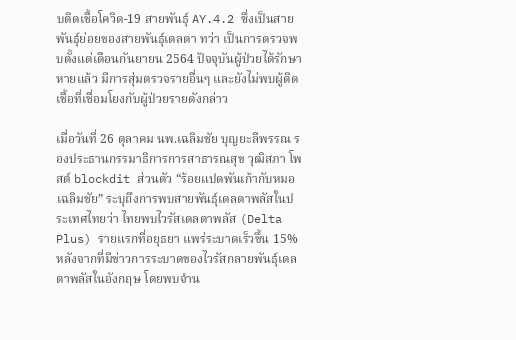บติดเชื้อโควิด-19 สายพันธุ์ AY.4.2 ซึ่งเป็นสายพันธุ์ย่อยของสายพันธุ์เดลตา ทว่า เป็นการตรวจพบตั้งแต่เดือนกันยายน 2564 ปัจจุบันผู้ป่วยได้รักษาหายแล้ว มีการสุ่มตรวจรายอื่นๆ และยังไม่พบผู้ติดเชื้อที่เชื่อมโยงกับผู้ป่วยรายดังกล่าว

เมื่อวันที่ 26 ตุลาคม นพ.เฉลิมชัย บุญยะลีพรรณ รองประธานกรรมาธิการการสาธารณสุข วุฒิสภา โพสต์ blockdit ส่วนตัว “ร้อยแปดพันเก้ากับหมอเฉลิมชัย” ระบุถึงการพบสายพันธุ์เดลตาพลัสในประเทศไทยว่า ไทยพบไวรัสเดลตาพลัส (Delta Plus) รายแรกที่อยุธยา แพร่ระบาดเร็วขึ้น 15% หลังจากที่มีข่าวการระบาดของไวรัสกลายพันธุ์เดลตาพลัสในอังกฤษ โดยพบจำน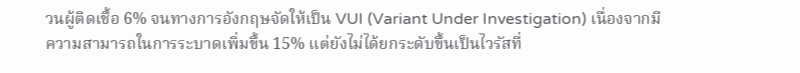วนผู้ติดเชื้อ 6% จนทางการอังกฤษจัดให้เป็น VUI (Variant Under Investigation) เนื่องจากมีความสามารถในการระบาดเพิ่มขึ้น 15% แต่ยังไม่ได้ยกระดับขึ้นเป็นไวรัสที่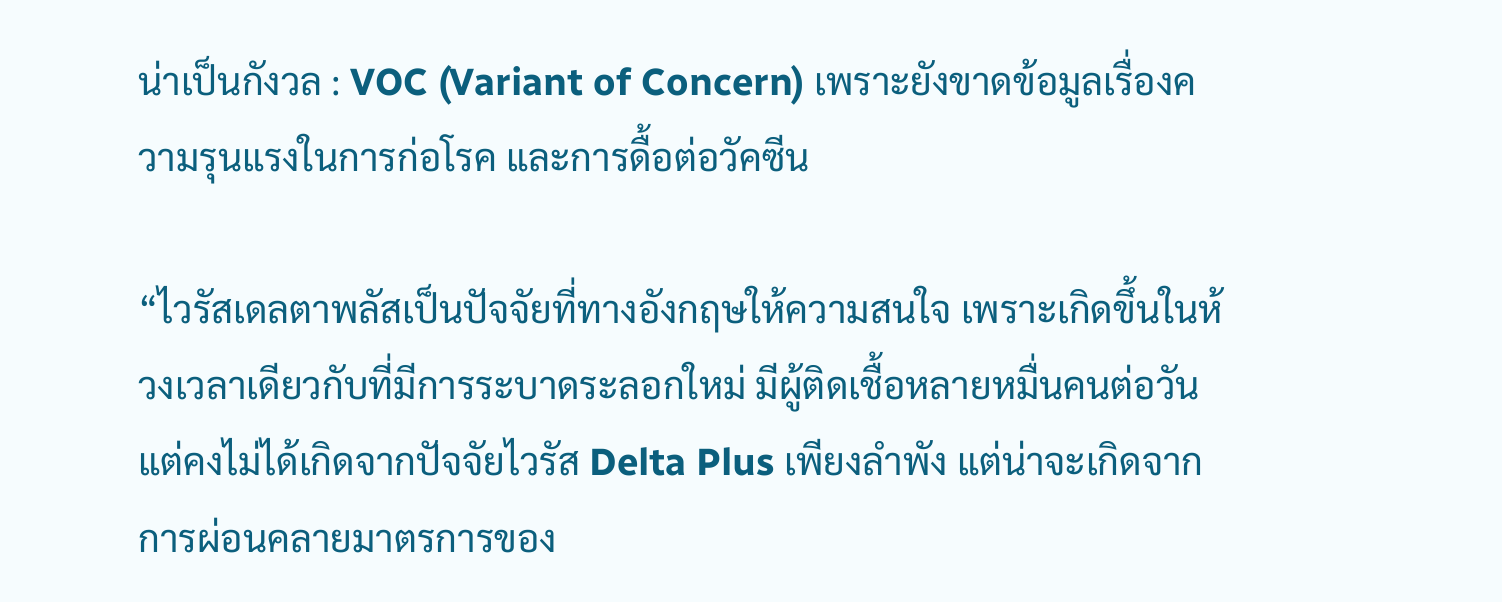น่าเป็นกังวล : VOC (Variant of Concern) เพราะยังขาดข้อมูลเรื่องความรุนแรงในการก่อโรค และการดื้อต่อวัคซีน

“ไวรัสเดลตาพลัสเป็นปัจจัยที่ทางอังกฤษให้ความสนใจ เพราะเกิดขึ้นในห้วงเวลาเดียวกับที่มีการระบาดระลอกใหม่ มีผู้ติดเชื้อหลายหมื่นคนต่อวัน แต่คงไม่ได้เกิดจากปัจจัยไวรัส Delta Plus เพียงลำพัง แต่น่าจะเกิดจากการผ่อนคลายมาตรการของ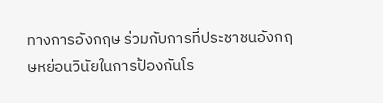ทางการอังกฤษ ร่วมกับการที่ประชาชนอังกฤษหย่อนวินัยในการป้องกันโร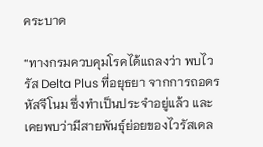คระบาด

“ทางกรมควบคุมโรคได้แถลงว่า พบไวรัส Delta Plus ที่อยุธยา จากการถอดรหัสจีโนม ซึ่งทำเป็นประจำอยู่แล้ว และเคยพบว่ามีสายพันธุ์ย่อยของไวรัสเดล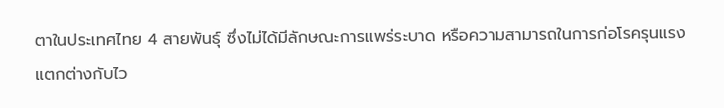ตาในประเทศไทย 4 สายพันธุ์ ซึ่งไม่ได้มีลักษณะการแพร่ระบาด หรือความสามารถในการก่อโรครุนแรง แตกต่างกับไว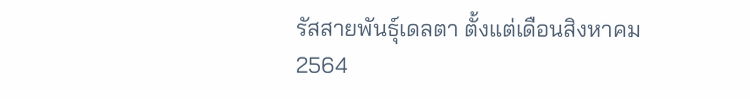รัสสายพันธุ์เดลตา ตั้งแต่เดือนสิงหาคม 2564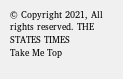© Copyright 2021, All rights reserved. THE STATES TIMES
Take Me Top